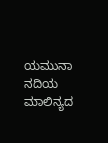ಯಮುನಾ ನದಿಯ ಮಾಲಿನ್ಯದ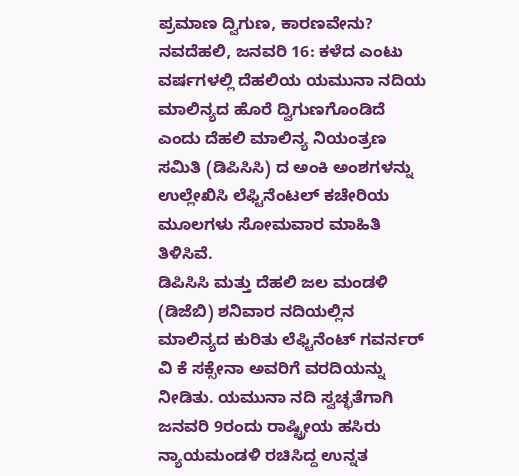ಪ್ರಮಾಣ ದ್ವಿಗುಣ, ಕಾರಣವೇನು?
ನವದೆಹಲಿ, ಜನವರಿ 16: ಕಳೆದ ಎಂಟು ವರ್ಷಗಳಲ್ಲಿ ದೆಹಲಿಯ ಯಮುನಾ ನದಿಯ ಮಾಲಿನ್ಯದ ಹೊರೆ ದ್ವಿಗುಣಗೊಂಡಿದೆ ಎಂದು ದೆಹಲಿ ಮಾಲಿನ್ಯ ನಿಯಂತ್ರಣ ಸಮಿತಿ (ಡಿಪಿಸಿಸಿ) ದ ಅಂಕಿ ಅಂಶಗಳನ್ನು ಉಲ್ಲೇಖಿಸಿ ಲೆಫ್ಟಿನೆಂಟಲ್ ಕಚೇರಿಯ ಮೂಲಗಳು ಸೋಮವಾರ ಮಾಹಿತಿ ತಿಳಿಸಿವೆ.
ಡಿಪಿಸಿಸಿ ಮತ್ತು ದೆಹಲಿ ಜಲ ಮಂಡಳಿ (ಡಿಜೆಬಿ) ಶನಿವಾರ ನದಿಯಲ್ಲಿನ ಮಾಲಿನ್ಯದ ಕುರಿತು ಲೆಫ್ಟಿನೆಂಟ್ ಗವರ್ನರ್ ವಿ ಕೆ ಸಕ್ಸೇನಾ ಅವರಿಗೆ ವರದಿಯನ್ನು ನೀಡಿತು. ಯಮುನಾ ನದಿ ಸ್ವಚ್ಛತೆಗಾಗಿ ಜನವರಿ 9ರಂದು ರಾಷ್ಟ್ರೀಯ ಹಸಿರು ನ್ಯಾಯಮಂಡಳಿ ರಚಿಸಿದ್ದ ಉನ್ನತ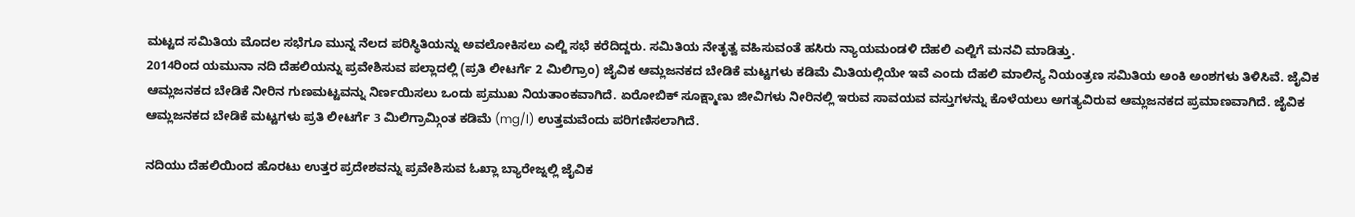ಮಟ್ಟದ ಸಮಿತಿಯ ಮೊದಲ ಸಭೆಗೂ ಮುನ್ನ ನೆಲದ ಪರಿಸ್ಥಿತಿಯನ್ನು ಅವಲೋಕಿಸಲು ಎಲ್ಜಿ ಸಭೆ ಕರೆದಿದ್ದರು. ಸಮಿತಿಯ ನೇತೃತ್ವ ವಹಿಸುವಂತೆ ಹಸಿರು ನ್ಯಾಯಮಂಡಳಿ ದೆಹಲಿ ಎಲ್ಜಿಗೆ ಮನವಿ ಮಾಡಿತ್ತು.
2014ರಿಂದ ಯಮುನಾ ನದಿ ದೆಹಲಿಯನ್ನು ಪ್ರವೇಶಿಸುವ ಪಲ್ಲಾದಲ್ಲಿ (ಪ್ರತಿ ಲೀಟರ್ಗೆ 2 ಮಿಲಿಗ್ರಾಂ) ಜೈವಿಕ ಆಮ್ಲಜನಕದ ಬೇಡಿಕೆ ಮಟ್ಟಗಳು ಕಡಿಮೆ ಮಿತಿಯಲ್ಲಿಯೇ ಇವೆ ಎಂದು ದೆಹಲಿ ಮಾಲಿನ್ಯ ನಿಯಂತ್ರಣ ಸಮಿತಿಯ ಅಂಕಿ ಅಂಶಗಳು ತಿಳಿಸಿವೆ. ಜೈವಿಕ ಆಮ್ಲಜನಕದ ಬೇಡಿಕೆ ನೀರಿನ ಗುಣಮಟ್ಟವನ್ನು ನಿರ್ಣಯಿಸಲು ಒಂದು ಪ್ರಮುಖ ನಿಯತಾಂಕವಾಗಿದೆ. ಏರೋಬಿಕ್ ಸೂಕ್ಷ್ಮಾಣು ಜೀವಿಗಳು ನೀರಿನಲ್ಲಿ ಇರುವ ಸಾವಯವ ವಸ್ತುಗಳನ್ನು ಕೊಳೆಯಲು ಅಗತ್ಯವಿರುವ ಆಮ್ಲಜನಕದ ಪ್ರಮಾಣವಾಗಿದೆ. ಜೈವಿಕ ಆಮ್ಲಜನಕದ ಬೇಡಿಕೆ ಮಟ್ಟಗಳು ಪ್ರತಿ ಲೀಟರ್ಗೆ 3 ಮಿಲಿಗ್ರಾಮ್ಗಿಂತ ಕಡಿಮೆ (mg/l) ಉತ್ತಮವೆಂದು ಪರಿಗಣಿಸಲಾಗಿದೆ.

ನದಿಯು ದೆಹಲಿಯಿಂದ ಹೊರಟು ಉತ್ತರ ಪ್ರದೇಶವನ್ನು ಪ್ರವೇಶಿಸುವ ಓಖ್ಲಾ ಬ್ಯಾರೇಜ್ನಲ್ಲಿ ಜೈವಿಕ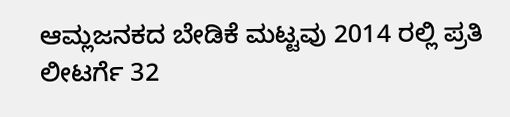ಆಮ್ಲಜನಕದ ಬೇಡಿಕೆ ಮಟ್ಟವು 2014 ರಲ್ಲಿ ಪ್ರತಿ ಲೀಟರ್ಗೆ 32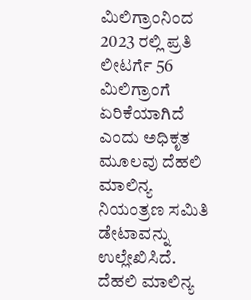ಮಿಲಿಗ್ರಾಂನಿಂದ 2023 ರಲ್ಲಿ ಪ್ರತಿ ಲೀಟರ್ಗೆ 56 ಮಿಲಿಗ್ರಾಂಗೆ ಏರಿಕೆಯಾಗಿದೆ ಎಂದು ಅಧಿಕೃತ ಮೂಲವು ದೆಹಲಿ ಮಾಲಿನ್ಯ ನಿಯಂತ್ರಣ ಸಮಿತಿ ಡೇಟಾವನ್ನು ಉಲ್ಲೇಖಿಸಿದೆ.
ದೆಹಲಿ ಮಾಲಿನ್ಯ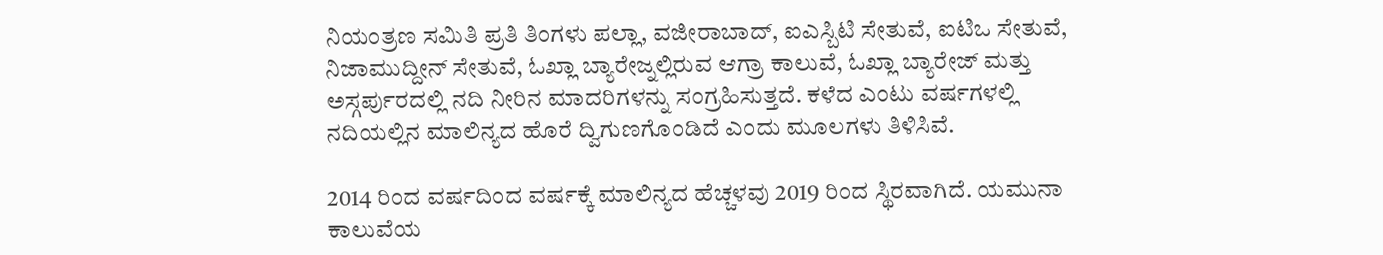ನಿಯಂತ್ರಣ ಸಮಿತಿ ಪ್ರತಿ ತಿಂಗಳು ಪಲ್ಲಾ, ವಜೀರಾಬಾದ್, ಐಎಸ್ಬಿಟಿ ಸೇತುವೆ, ಐಟಿಒ ಸೇತುವೆ, ನಿಜಾಮುದ್ದೀನ್ ಸೇತುವೆ, ಓಖ್ಲಾ ಬ್ಯಾರೇಜ್ನಲ್ಲಿರುವ ಆಗ್ರಾ ಕಾಲುವೆ, ಓಖ್ಲಾ ಬ್ಯಾರೇಜ್ ಮತ್ತು ಅಸ್ಗರ್ಪುರದಲ್ಲಿ ನದಿ ನೀರಿನ ಮಾದರಿಗಳನ್ನು ಸಂಗ್ರಹಿಸುತ್ತದೆ. ಕಳೆದ ಎಂಟು ವರ್ಷಗಳಲ್ಲಿ ನದಿಯಲ್ಲಿನ ಮಾಲಿನ್ಯದ ಹೊರೆ ದ್ವಿಗುಣಗೊಂಡಿದೆ ಎಂದು ಮೂಲಗಳು ತಿಳಿಸಿವೆ.

2014 ರಿಂದ ವರ್ಷದಿಂದ ವರ್ಷಕ್ಕೆ ಮಾಲಿನ್ಯದ ಹೆಚ್ಚಳವು 2019 ರಿಂದ ಸ್ಥಿರವಾಗಿದೆ. ಯಮುನಾ ಕಾಲುವೆಯ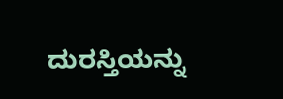ದುರಸ್ತಿಯನ್ನು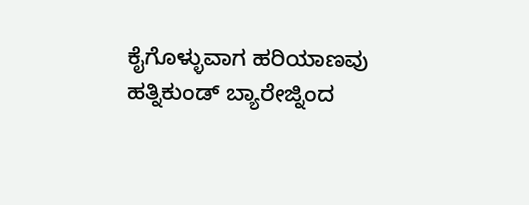ಕೈಗೊಳ್ಳುವಾಗ ಹರಿಯಾಣವು ಹತ್ನಿಕುಂಡ್ ಬ್ಯಾರೇಜ್ನಿಂದ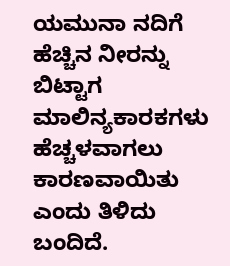ಯಮುನಾ ನದಿಗೆ ಹೆಚ್ಚಿನ ನೀರನ್ನು ಬಿಟ್ಟಾಗ ಮಾಲಿನ್ಯಕಾರಕಗಳು ಹೆಚ್ಚಳವಾಗಲು ಕಾರಣವಾಯಿತು ಎಂದು ತಿಳಿದು ಬಂದಿದೆ.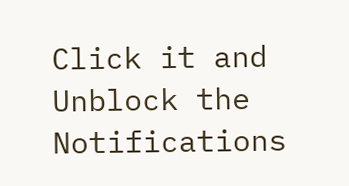Click it and Unblock the Notifications